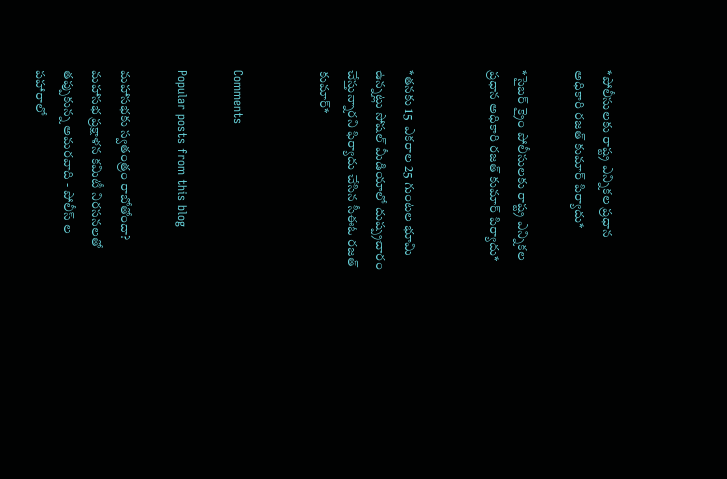*పోలీసులకు రాష్ట్ర ఎన్నికల ప్రధాన అధికారి రజత్ కుమార్ పిర్యాదు*

*సైబర్ క్రైం పోలీసులకు రాష్ట్ర ఎన్నికల ప్రధాన అధికారి రజత్ కుమార్ పిర్యాదు*


*తనకు 15  ఎకరాల 25 గుంటల భూమి ఉన్నట్లు సోషల్ మీడియాలో దుష్ప్రచారం చేస్తున్నారని ఫిర్యాదు చేసిన సీఈఓ రజత్ కుమార్*


Comments

Popular posts from this blog

మహాసభకు స్వతంత్రం రాబోతోందా? మహాసభ ప్రక్షాళన కమిటీ నిరసనలతో తప్పుకున్న అమరవాది - పోలీస్ ల పహారాలో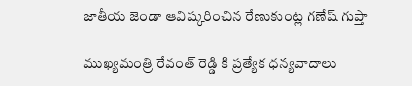జాతీయ జెండా ఆవిష్కరించిన రేణుకుంట్ల గణేష్ గుప్తా

ముఖ్యమంత్రి రేవంత్ రెడ్డి కి ప్రత్యేక ధన్యవాదాలు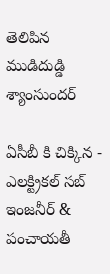తెలిపిన ముడిదుడ్డి శ్యాంసుందర్

ఏసీబీ కి చిక్కిన - ఎలక్ట్రికల్ సబ్ ఇంజనీర్ & పంచాయతీ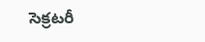సెక్రటరీ